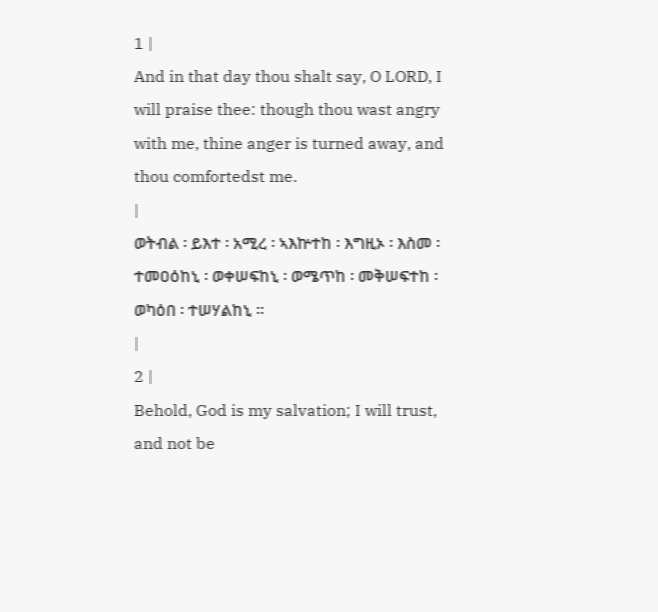1 |
And in that day thou shalt say, O LORD, I will praise thee: though thou wast angry with me, thine anger is turned away, and thou comfortedst me.
|
ወትብል ፡ ይእተ ፡ አሚረ ፡ ኣእኵተከ ፡ እግዚኦ ፡ እስመ ፡ ተመዐዕከኒ ፡ ወቀሠፍከኒ ፡ ወሜጥከ ፡ መቅሠፍተከ ፡ ወካዕበ ፡ ተሠሃልከኒ ።
|
2 |
Behold, God is my salvation; I will trust, and not be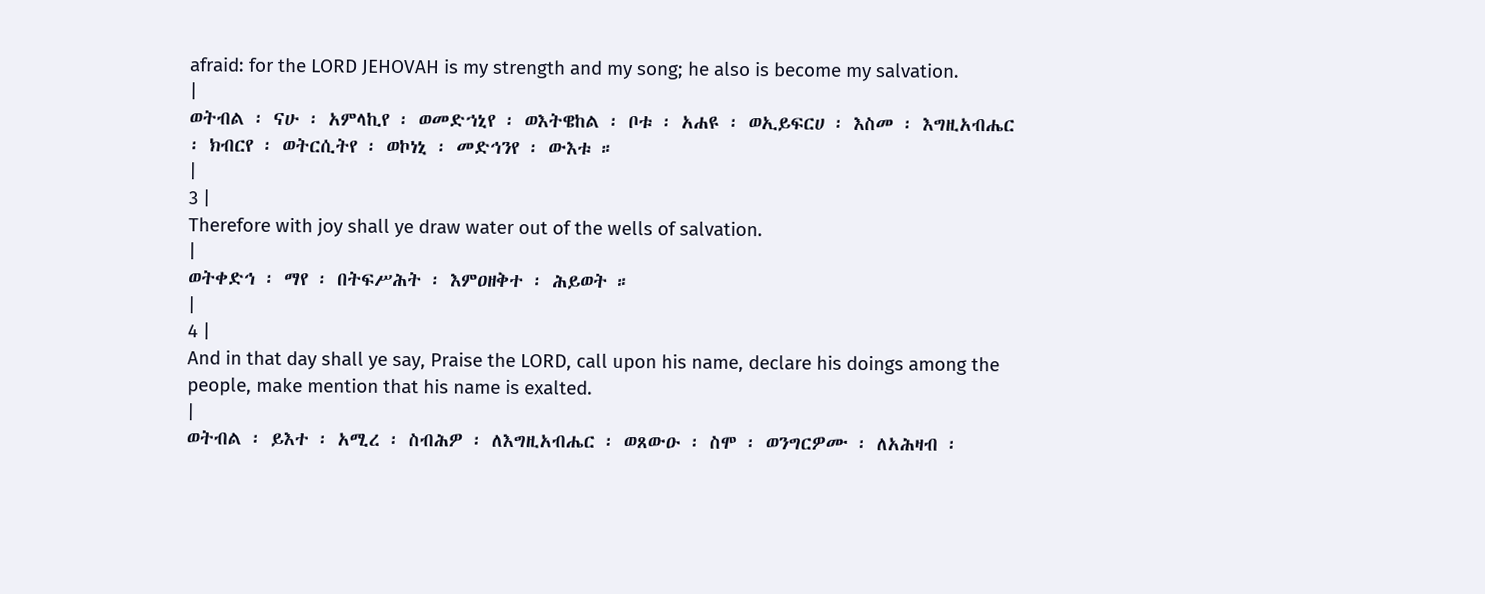afraid: for the LORD JEHOVAH is my strength and my song; he also is become my salvation.
|
ወትብል ፡ ናሁ ፡ አምላኪየ ፡ ወመድኀኒየ ፡ ወእትዌከል ፡ ቦቱ ፡ አሐዩ ፡ ወኢይፍርሀ ፡ እስመ ፡ እግዚአብሔር ፡ ክብርየ ፡ ወትርሲትየ ፡ ወኮነኒ ፡ መድኅንየ ፡ ውእቱ ።
|
3 |
Therefore with joy shall ye draw water out of the wells of salvation.
|
ወትቀድኅ ፡ ማየ ፡ በትፍሥሕት ፡ እምዐዘቅተ ፡ ሕይወት ።
|
4 |
And in that day shall ye say, Praise the LORD, call upon his name, declare his doings among the people, make mention that his name is exalted.
|
ወትብል ፡ ይእተ ፡ አሚረ ፡ ስብሕዎ ፡ ለእግዚአብሔር ፡ ወጸውዑ ፡ ስሞ ፡ ወንግርዎሙ ፡ ለአሕዛብ ፡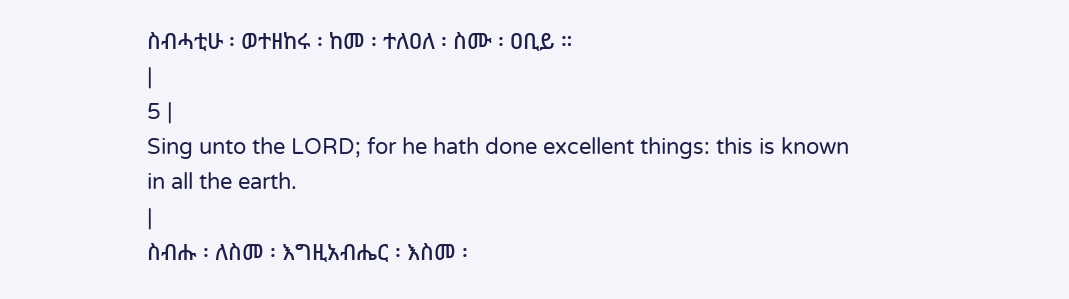ስብሓቲሁ ፡ ወተዘከሩ ፡ ከመ ፡ ተለዐለ ፡ ስሙ ፡ ዐቢይ ።
|
5 |
Sing unto the LORD; for he hath done excellent things: this is known in all the earth.
|
ስብሑ ፡ ለስመ ፡ እግዚአብሔር ፡ እስመ ፡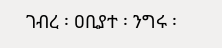ገብረ ፡ ዐቢያተ ፡ ንግሩ ፡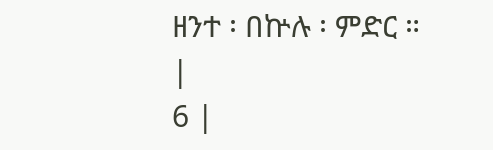ዘንተ ፡ በኵሉ ፡ ምድር ።
|
6 |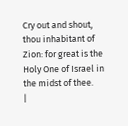Cry out and shout, thou inhabitant of Zion: for great is the Holy One of Israel in the midst of thee.
|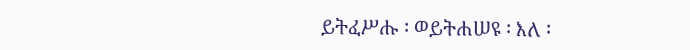ይትፈሥሑ ፡ ወይትሐሠዩ ፡ እለ ፡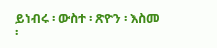ይነብሩ ፡ ውስተ ፡ ጽዮን ፡ እስመ ፡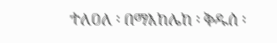ተለዐለ ፡ በማእከሌከ ፡ ቅዱሰ ፡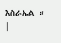እስራኤል ።
|